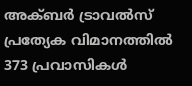അക്ബർ ട്രാവൽസ് പ്രത്യേക വിമാനത്തിൽ 373 പ്രവാസികൾ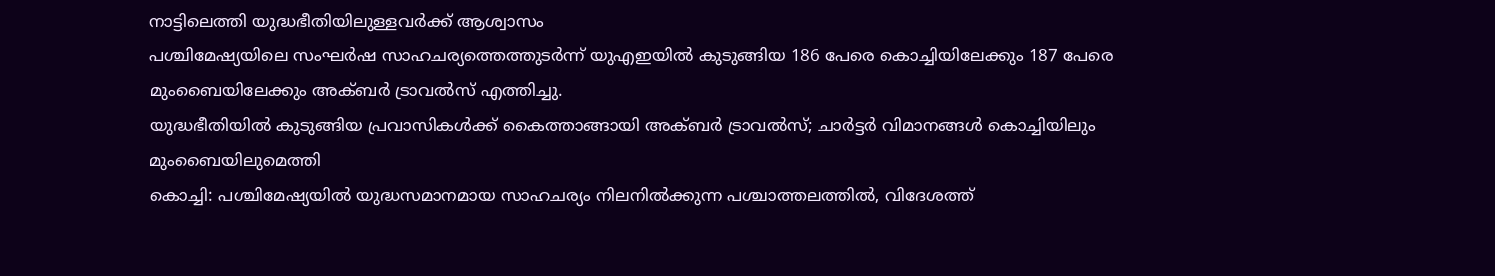നാട്ടിലെത്തി യുദ്ധഭീതിയിലുള്ളവർക്ക് ആശ്വാസം
പശ്ചിമേഷ്യയിലെ സംഘർഷ സാഹചര്യത്തെത്തുടർന്ന് യുഎഇയിൽ കുടുങ്ങിയ 186 പേരെ കൊച്ചിയിലേക്കും 187 പേരെ മുംബൈയിലേക്കും അക്ബർ ട്രാവൽസ് എത്തിച്ചു.
യുദ്ധഭീതിയിൽ കുടുങ്ങിയ പ്രവാസികൾക്ക് കൈത്താങ്ങായി അക്ബർ ട്രാവൽസ്; ചാർട്ടർ വിമാനങ്ങൾ കൊച്ചിയിലും മുംബൈയിലുമെത്തി
കൊച്ചി: പശ്ചിമേഷ്യയിൽ യുദ്ധസമാനമായ സാഹചര്യം നിലനിൽക്കുന്ന പശ്ചാത്തലത്തിൽ, വിദേശത്ത്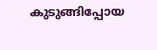കുടുങ്ങിപ്പോയ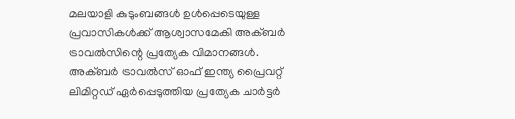മലയാളി കുടുംബങ്ങൾ ഉൾപ്പെടെയുള്ള പ്രവാസികൾക്ക് ആശ്വാസമേകി അക്ബർ ട്രാവൽസിന്റെ പ്രത്യേക വിമാനങ്ങൾ. അക്ബർ ട്രാവൽസ് ഓഫ് ഇന്ത്യ പ്രൈവറ്റ് ലിമിറ്റഡ് ഏർപ്പെടുത്തിയ പ്രത്യേക ചാർട്ടർ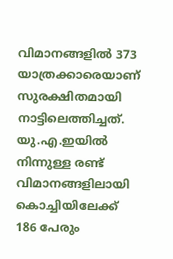വിമാനങ്ങളിൽ 373 യാത്രക്കാരെയാണ് സുരക്ഷിതമായി നാട്ടിലെത്തിച്ചത്.
യു.എ.ഇയിൽ നിന്നുള്ള രണ്ട് വിമാനങ്ങളിലായി കൊച്ചിയിലേക്ക് 186 പേരും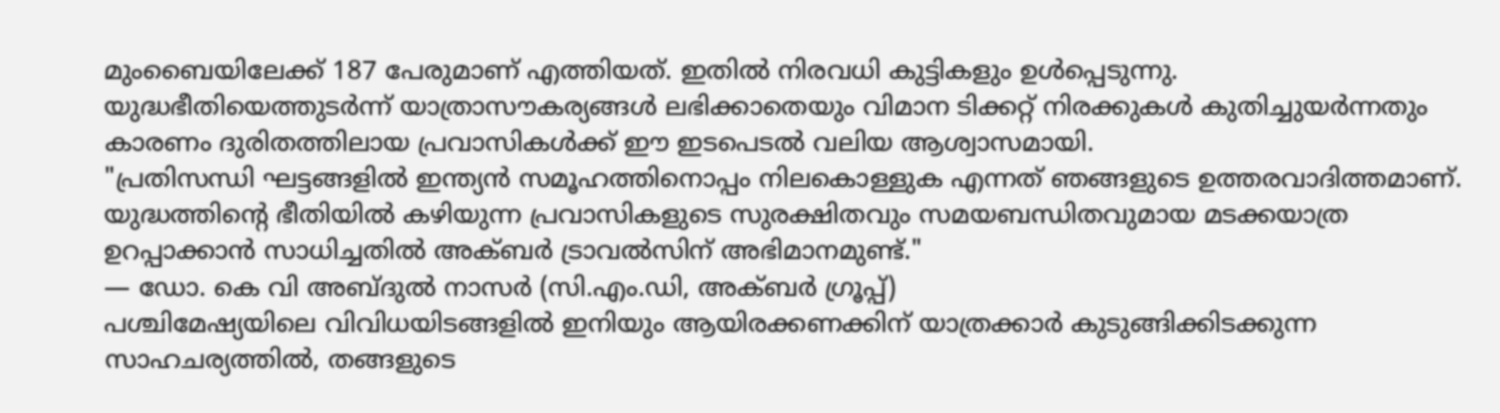മുംബൈയിലേക്ക് 187 പേരുമാണ് എത്തിയത്. ഇതിൽ നിരവധി കുട്ടികളും ഉൾപ്പെടുന്നു. യുദ്ധഭീതിയെത്തുടർന്ന് യാത്രാസൗകര്യങ്ങൾ ലഭിക്കാതെയും വിമാന ടിക്കറ്റ് നിരക്കുകൾ കുതിച്ചുയർന്നതും കാരണം ദുരിതത്തിലായ പ്രവാസികൾക്ക് ഈ ഇടപെടൽ വലിയ ആശ്വാസമായി.
"പ്രതിസന്ധി ഘട്ടങ്ങളിൽ ഇന്ത്യൻ സമൂഹത്തിനൊപ്പം നിലകൊള്ളുക എന്നത് ഞങ്ങളുടെ ഉത്തരവാദിത്തമാണ്. യുദ്ധത്തിന്റെ ഭീതിയിൽ കഴിയുന്ന പ്രവാസികളുടെ സുരക്ഷിതവും സമയബന്ധിതവുമായ മടക്കയാത്ര ഉറപ്പാക്കാൻ സാധിച്ചതിൽ അക്ബർ ട്രാവൽസിന് അഭിമാനമുണ്ട്."
— ഡോ. കെ വി അബ്ദുൽ നാസർ (സി.എം.ഡി, അക്ബർ ഗ്രൂപ്പ്)
പശ്ചിമേഷ്യയിലെ വിവിധയിടങ്ങളിൽ ഇനിയും ആയിരക്കണക്കിന് യാത്രക്കാർ കുടുങ്ങിക്കിടക്കുന്ന സാഹചര്യത്തിൽ, തങ്ങളുടെ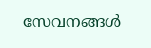സേവനങ്ങൾ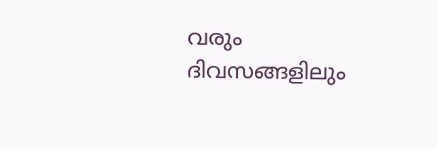വരും ദിവസങ്ങളിലും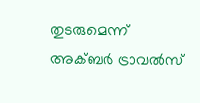തുടരുമെന്ന് അക്ബർ ട്രാവൽസ്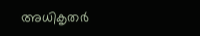അധികൃതർ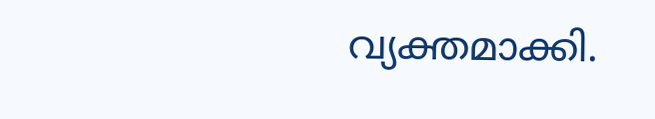വ്യക്തമാക്കി.